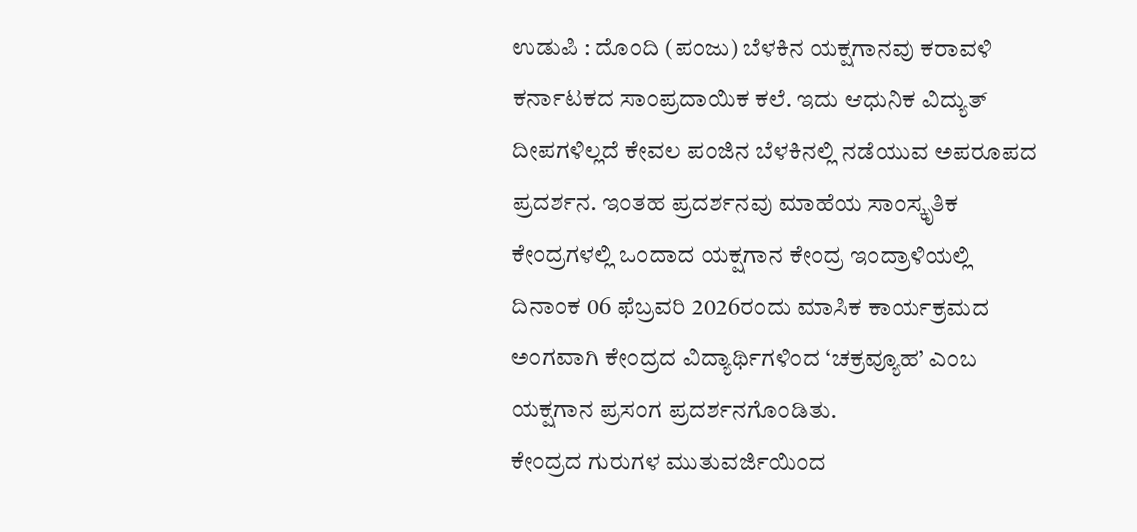ಉಡುಪಿ : ದೊಂದಿ (ಪಂಜು) ಬೆಳಕಿನ ಯಕ್ಷಗಾನವು ಕರಾವಳಿ ಕರ್ನಾಟಕದ ಸಾಂಪ್ರದಾಯಿಕ ಕಲೆ. ಇದು ಆಧುನಿಕ ವಿದ್ಯುತ್ ದೀಪಗಳಿಲ್ಲದೆ ಕೇವಲ ಪಂಜಿನ ಬೆಳಕಿನಲ್ಲಿ ನಡೆಯುವ ಅಪರೂಪದ ಪ್ರದರ್ಶನ. ಇಂತಹ ಪ್ರದರ್ಶನವು ಮಾಹೆಯ ಸಾಂಸ್ಕೃತಿಕ ಕೇಂದ್ರಗಳಲ್ಲಿ ಒಂದಾದ ಯಕ್ಷಗಾನ ಕೇಂದ್ರ ಇಂದ್ರಾಳಿಯಲ್ಲಿ ದಿನಾಂಕ 06 ಫೆಬ್ರವರಿ 2026ರಂದು ಮಾಸಿಕ ಕಾರ್ಯಕ್ರಮದ ಅಂಗವಾಗಿ ಕೇಂದ್ರದ ವಿದ್ಯಾರ್ಥಿಗಳಿಂದ ‘ಚಕ್ರವ್ಯೂಹ’ ಎಂಬ ಯಕ್ಷಗಾನ ಪ್ರಸಂಗ ಪ್ರದರ್ಶನಗೊಂಡಿತು.
ಕೇಂದ್ರದ ಗುರುಗಳ ಮುತುವರ್ಜಿಯಿಂದ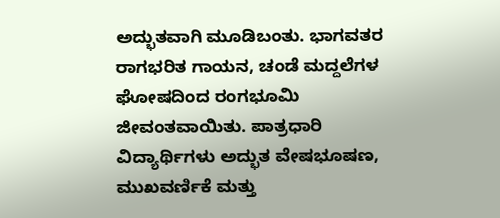ಅದ್ಭುತವಾಗಿ ಮೂಡಿಬಂತು. ಭಾಗವತರ ರಾಗಭರಿತ ಗಾಯನ, ಚಂಡೆ ಮದ್ದಲೆಗಳ ಘೋಷದಿಂದ ರಂಗಭೂಮಿ ಜೀವಂತವಾಯಿತು. ಪಾತ್ರಧಾರಿ ವಿದ್ಯಾರ್ಥಿಗಳು ಅದ್ಭುತ ವೇಷಭೂಷಣ, ಮುಖವರ್ಣಿಕೆ ಮತ್ತು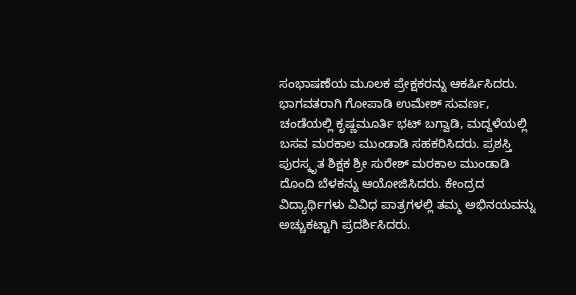ಸಂಭಾಷಣೆಯ ಮೂಲಕ ಪ್ರೇಕ್ಷಕರನ್ನು ಆಕರ್ಷಿಸಿದರು. ಭಾಗವತರಾಗಿ ಗೋಪಾಡಿ ಉಮೇಶ್ ಸುವರ್ಣ, ಚಂಡೆಯಲ್ಲಿ ಕೃಷ್ಣಮೂರ್ತಿ ಭಟ್ ಬಗ್ವಾಡಿ, ಮದ್ದಳೆಯಲ್ಲಿ ಬಸವ ಮರಕಾಲ ಮುಂಡಾಡಿ ಸಹಕರಿಸಿದರು. ಪ್ರಶಸ್ತಿ ಪುರಸ್ಕೃತ ಶಿಕ್ಷಕ ಶ್ರೀ ಸುರೇಶ್ ಮರಕಾಲ ಮುಂಡಾಡಿ ದೊಂದಿ ಬೆಳಕನ್ನು ಆಯೋಜಿಸಿದರು. ಕೇಂದ್ರದ ವಿದ್ಯಾರ್ಥಿಗಳು ವಿವಿಧ ಪಾತ್ರಗಳಲ್ಲಿ ತಮ್ಮ ಅಭಿನಯವನ್ನು ಅಚ್ಚುಕಟ್ಟಾಗಿ ಪ್ರದರ್ಶಿಸಿದರು.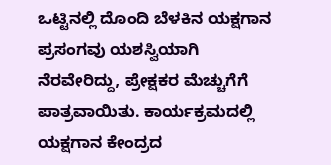ಒಟ್ಟಿನಲ್ಲಿ ದೊಂದಿ ಬೆಳಕಿನ ಯಕ್ಷಗಾನ ಪ್ರಸಂಗವು ಯಶಸ್ವಿಯಾಗಿ ನೆರವೇರಿದ್ದು, ಪ್ರೇಕ್ಷಕರ ಮೆಚ್ಚುಗೆಗೆ ಪಾತ್ರವಾಯಿತು. ಕಾರ್ಯಕ್ರಮದಲ್ಲಿ ಯಕ್ಷಗಾನ ಕೇಂದ್ರದ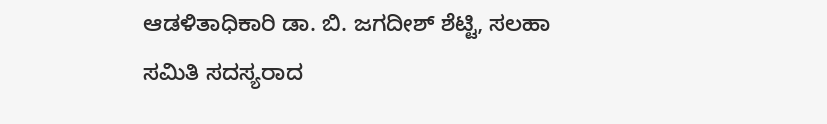ಆಡಳಿತಾಧಿಕಾರಿ ಡಾ. ಬಿ. ಜಗದೀಶ್ ಶೆಟ್ಟಿ, ಸಲಹಾ ಸಮಿತಿ ಸದಸ್ಯರಾದ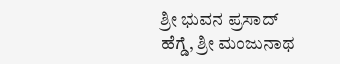ಶ್ರೀ ಭುವನ ಪ್ರಸಾದ್ ಹೆಗ್ಡೆ, ಶ್ರೀ ಮಂಜುನಾಥ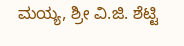ಮಯ್ಯ, ಶ್ರೀ ವಿ.ಜಿ. ಶೆಟ್ಟಿ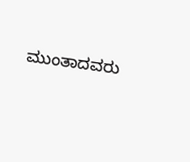ಮುಂತಾದವರು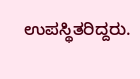ಉಪಸ್ಥಿತರಿದ್ದರು.